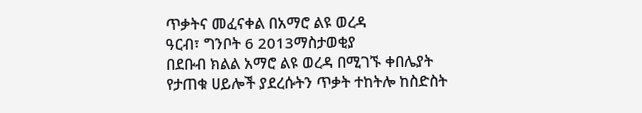ጥቃትና መፈናቀል በአማሮ ልዩ ወረዳ
ዓርብ፣ ግንቦት 6 2013ማስታወቂያ
በደቡብ ክልል አማሮ ልዩ ወረዳ በሚገኙ ቀበሌያት የታጠቁ ሀይሎች ያደረሱትን ጥቃት ተከትሎ ከስድስት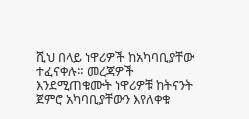ሺህ በላይ ነዋሪዎች ከአካባቢያቸው ተፈናቀሉ። መረጃዎች እንደሚጠቁሙት ነዋሪዎቹ ከትናንት ጀምሮ አካባቢያቸውን እየለቀቁ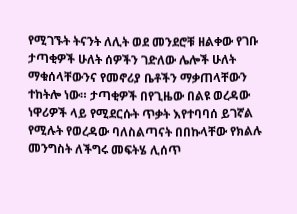የሚገኙት ትናንት ለሊት ወደ መንደሮቹ ዘልቀው የገቡ ታጣቂዎች ሁለት ሰዎችን ገድለው ሌሎች ሁለት ማቁሰላቸውንና የመኖሪያ ቤቶችን ማቃጠላቸውን ተከትሎ ነው። ታጣቂዎች በየጊዜው በልዩ ወረዳው ነዋሪዎች ላይ የሚደርሱት ጥቃት እየተባባሰ ይገኛል የሚሉት የወረዳው ባለስልጣናት በበኩላቸው የክልሉ መንግስት ለችግሩ መፍትሄ ሊሰጥ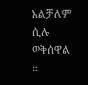አልቻለም ሲሉ ወቅሰዋል ።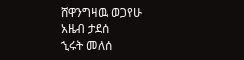ሸዋንግዛዉ ወጋየሁ
አዜብ ታደሰ
ኂሩት መለሰ